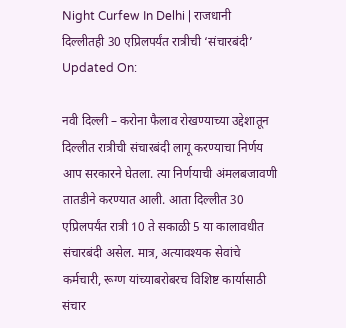Night Curfew In Delhi | राजधानी दिल्लीतही 30 एप्रिलपर्यंत रात्रीची ‘संचारबंदी’
Updated On:

नवी दिल्ली – करोना फैलाव रोखण्याच्या उद्देशातून दिल्लीत रात्रीची संचारबंदी लागू करण्याचा निर्णय आप सरकारने घेतला. त्या निर्णयाची अंमलबजावणी तातडीने करण्यात आली. आता दिल्लीत 30 एप्रिलपर्यंत रात्री 10 ते सकाळी 5 या कालावधीत संचारबंदी असेल. मात्र, अत्यावश्यक सेवांचे कर्मचारी, रूग्ण यांच्याबरोबरच विशिष्ट कार्यासाठी संचार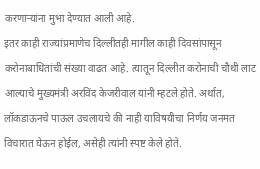करणाऱ्यांना मुभा देण्यात आली आहे.
इतर काही राज्यांप्रमाणेच दिल्लीतही मागील काही दिवसांपासून करोनाबाधितांची संख्या वाढत आहे. त्यातून दिल्लीत करोनाची चौथी लाट आल्याचे मुख्यमंत्री अरविंद केजरीवाल यांनी म्हटले होते. अर्थात, लॉकडाऊनचे पाऊल उचलायचे की नाही याविषयीचा निर्णय जनमत विचारात घेऊन होईल, असेही त्यांनी स्पष्ट केले होते.